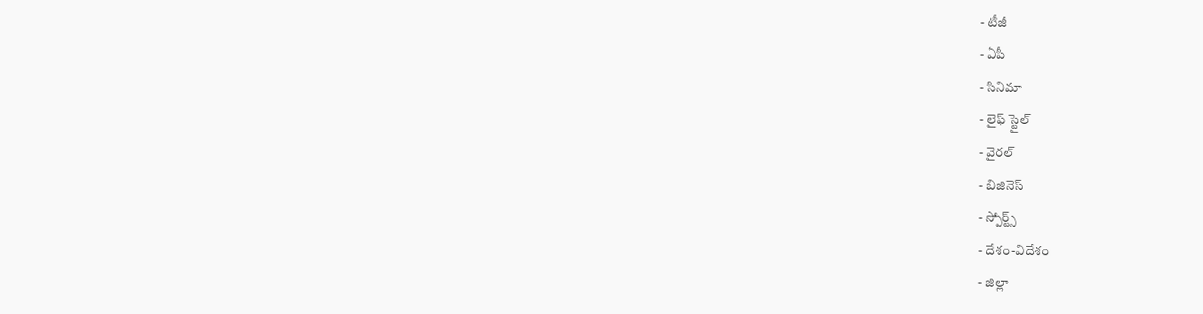- టీజీ
- ఏపీ
- సినిమా
- లైఫ్ స్టైల్
- వైరల్
- బిజినెస్
- స్పోర్ట్స్
- దేశం-విదేశం
- జిల్లా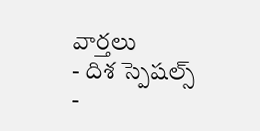వార్తలు
- దిశ స్పెషల్స్
-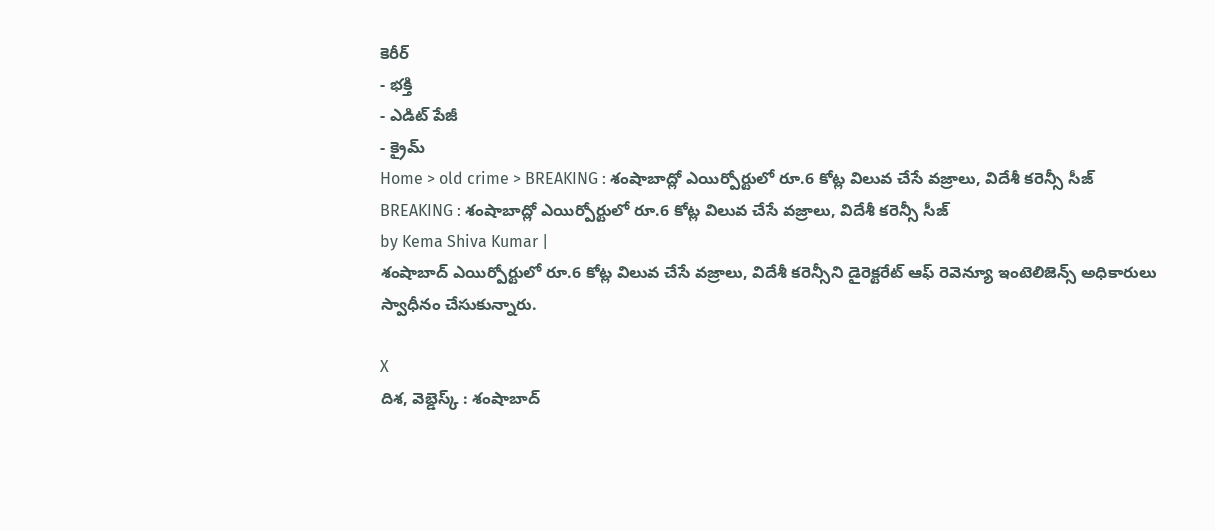కెరీర్
- భక్తి
- ఎడిట్ పేజీ
- క్రైమ్
Home > old crime > BREAKING : శంషాబాద్లో ఎయిర్పోర్టులో రూ.6 కోట్ల విలువ చేసే వజ్రాలు, విదేశీ కరెన్సీ సీజ్
BREAKING : శంషాబాద్లో ఎయిర్పోర్టులో రూ.6 కోట్ల విలువ చేసే వజ్రాలు, విదేశీ కరెన్సీ సీజ్
by Kema Shiva Kumar |
శంషాబాద్ ఎయిర్పోర్టులో రూ.6 కోట్ల విలువ చేసే వజ్రాలు, విదేశీ కరెన్సీని డైరెక్టరేట్ ఆఫ్ రెవెన్యూ ఇంటెలిజెన్స్ అధికారులు స్వాధీనం చేసుకున్నారు.

X
దిశ, వెబ్డెస్క్ : శంషాబాద్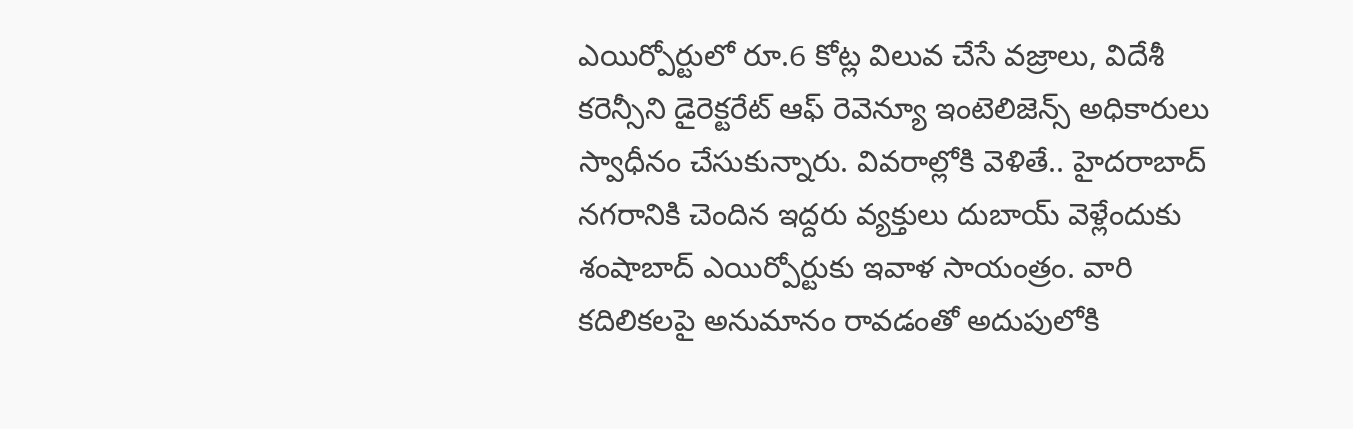ఎయిర్పోర్టులో రూ.6 కోట్ల విలువ చేసే వజ్రాలు, విదేశీ కరెన్సీని డైరెక్టరేట్ ఆఫ్ రెవెన్యూ ఇంటెలిజెన్స్ అధికారులు స్వాధీనం చేసుకున్నారు. వివరాల్లోకి వెళితే.. హైదరాబాద్ నగరానికి చెందిన ఇద్దరు వ్యక్తులు దుబాయ్ వెళ్లేందుకు శంషాబాద్ ఎయిర్పోర్టుకు ఇవాళ సాయంత్రం. వారి కదిలికలపై అనుమానం రావడంతో అదుపులోకి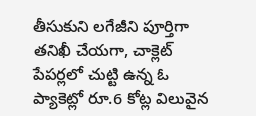తీసుకుని లగేజీని పూర్తిగా తనిఖీ చేయగా, చాక్లెట్ పేపర్లలో చుట్టి ఉన్న ఓ ప్యాకెట్లో రూ.6 కోట్ల విలువైన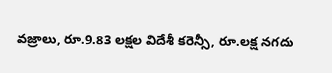వజ్రాలు, రూ.9.83 లక్షల విదేశీ కరెన్సీ, రూ.లక్ష నగదు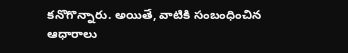కనొగొన్నారు. అయితే, వాటికి సంబంధించిన ఆధారాలు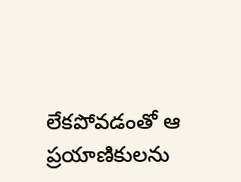లేకపోవడంతో ఆ ప్రయాణికులను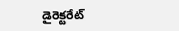డైరెక్టరేట్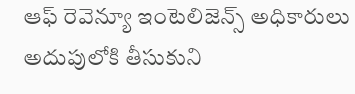ఆఫ్ రెవెన్యూ ఇంటెలిజెన్స్ అధికారులు అదుపులోకి తీసుకుని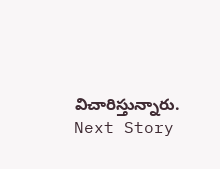విచారిస్తున్నారు.
Next Story